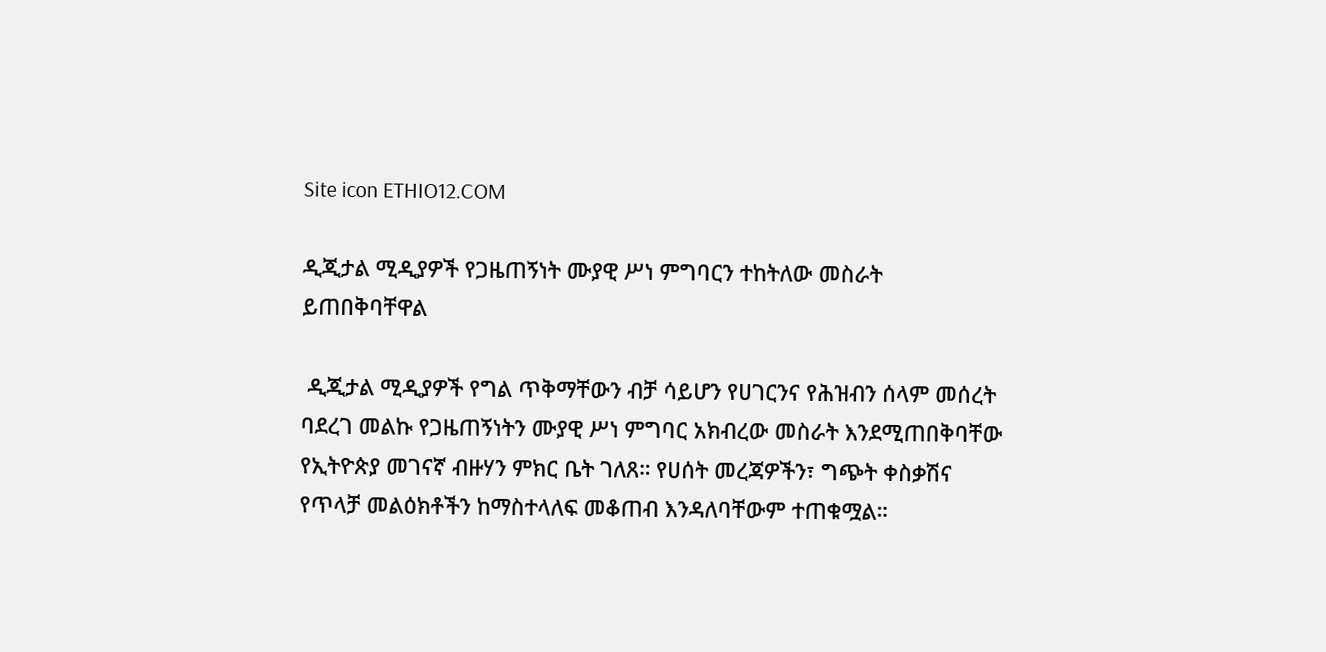Site icon ETHIO12.COM

ዲጂታል ሚዲያዎች የጋዜጠኝነት ሙያዊ ሥነ ምግባርን ተከትለው መስራት ይጠበቅባቸዋል

 ዲጂታል ሚዲያዎች የግል ጥቅማቸውን ብቻ ሳይሆን የሀገርንና የሕዝብን ሰላም መሰረት ባደረገ መልኩ የጋዜጠኝነትን ሙያዊ ሥነ ምግባር አክብረው መስራት እንደሚጠበቅባቸው የኢትዮጵያ መገናኛ ብዙሃን ምክር ቤት ገለጸ። የሀሰት መረጃዎችን፣ ግጭት ቀስቃሽና የጥላቻ መልዕክቶችን ከማስተላለፍ መቆጠብ እንዳለባቸውም ተጠቁሟል።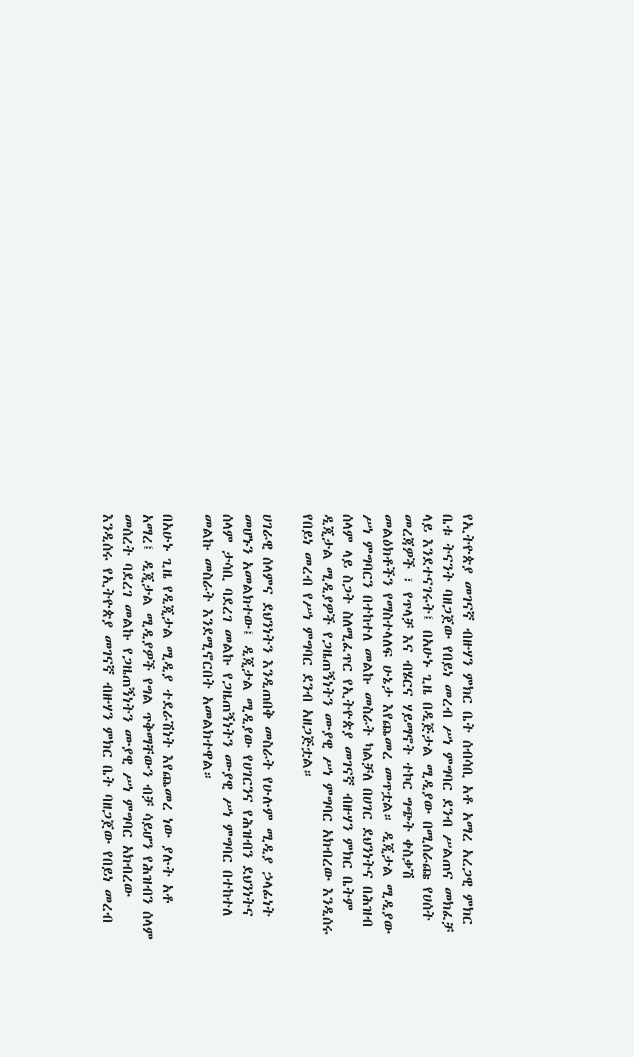የኢትዮጵያ መገናኛ ብዙሃን ምክር ቤት ሰብሳቢ አቶ አማረ አረጋዊ ምክር ቤቱ ትናንት ባዘጋጀው የበይነ መረብ ሥነ ምግባር ደንብ ሥልጠና መክፈቻ ላይ እንደተናገሩት፤ በአሁኑ ጊዜ በዲጅታል ሚዲያው በሚሰራጩ የሀሰት መረጃዎች ፣ የጥላቻ እና ብሄርና ሃይማኖት ተኮር ግጭት ቀስቃሽ መልዕክቶችን የማስተላለፍ ሁኔታ እየጨመረ መጥቷል። ዲጂታል ሚዲያው ሥነ ምግባርን በተከተለ መልኩ መስራት ካልቻለ በሀገር ደህንነትና በሕዝብ ሰላም ላይ ስጋት ስለሚፈጥር የኢትዮጵያ መገናኛ ብዙሃን ምክር ቤትም ዲጂታል ሚዲያዎች የጋዜጠኝነትን ሙያዊ ሥነ ምግባር አክብረው እንዲሰሩ የበይነ መረብ የሥነ ምግባር ደንብ አዘጋጅቷል።

ሀገራዊ ሰላምና ደህንነትን እንዲጠበቅ መስራት የሁሉም ሚዲያ ኃላፊነት መሆኑን አመልክተው፤ ዲጂታል ሚዲያው የሀገርንና የሕዝብን ደህንነትና ሰላም ታሳቢ ባደረገ መልኩ የጋዜጠኝነትን ሙያዊ ሥነ ምግባር በተከተለ መልኩ መስራት እንደሚኖርበት አመልክተዋል።

በአሁኑ ጊዜ የዲጂታል ሚዲያ ተደራሽነት እየጨመረ ነው ያሉት አቶ አማረ፤ ዲጂታል ሚዲያዎች የግል ጥቅማቸውን ብቻ ሳይሆን የሕዝብን ሰላም መሰረት ባደረገ መልኩ የጋዜጠኝነትን ሙያዊ ሥነ ምግባር አክብረው እንዲሰሩ የኢትዮጵያ መገናኛ ብዙሃን ምክር ቤት ባዘጋጀው የበይነ መረብ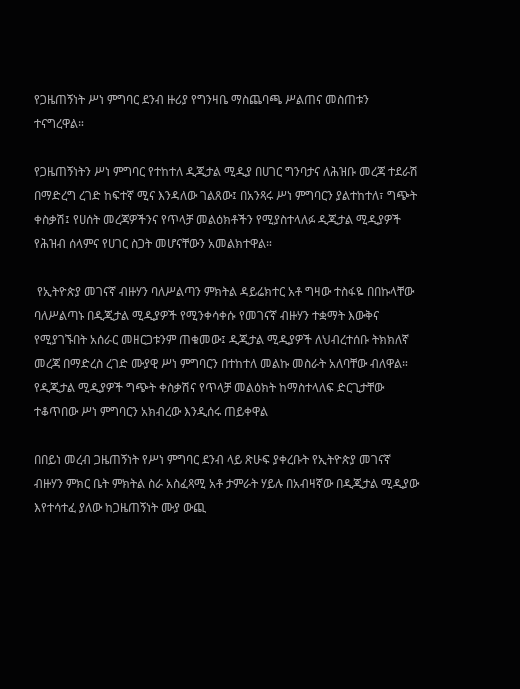የጋዜጠኝነት ሥነ ምግባር ደንብ ዙሪያ የግንዛቤ ማስጨባጫ ሥልጠና መስጠቱን ተናግረዋል።

የጋዜጠኝነትን ሥነ ምግባር የተከተለ ዲጂታል ሚዲያ በሀገር ግንባታና ለሕዝቡ መረጃ ተደራሽ በማድረግ ረገድ ከፍተኛ ሚና እንዳለው ገልጸው፤ በአንጻሩ ሥነ ምግባርን ያልተከተለ፣ ግጭት ቀስቃሽ፤ የሀሰት መረጃዎችንና የጥላቻ መልዕክቶችን የሚያስተላለፉ ዲጂታል ሚዲያዎች የሕዝብ ሰላምና የሀገር ስጋት መሆናቸውን አመልክተዋል።

 የኢትዮጵያ መገናኛ ብዙሃን ባለሥልጣን ምክትል ዳይሬክተር አቶ ግዛው ተስፋዬ በበኩላቸው ባለሥልጣኑ በዲጂታል ሚዲያዎች የሚንቀሳቀሱ የመገናኛ ብዙሃን ተቋማት እውቅና የሚያገኙበት አሰራር መዘርጋቱንም ጠቁመው፤ ዲጂታል ሚዲያዎች ለህብረተሰቡ ትክክለኛ መረጃ በማድረስ ረገድ ሙያዊ ሥነ ምግባርን በተከተለ መልኩ መስራት አለባቸው ብለዋል። የዲጂታል ሚዲያዎች ግጭት ቀስቃሽና የጥላቻ መልዕክት ከማስተላለፍ ድርጊታቸው ተቆጥበው ሥነ ምግባርን አክብረው እንዲሰሩ ጠይቀዋል

በበይነ መረብ ጋዜጠኝነት የሥነ ምግባር ደንብ ላይ ጽሁፍ ያቀረቡት የኢትዮጵያ መገናኛ ብዙሃን ምክር ቤት ምክትል ስራ አስፈጻሚ አቶ ታምራት ሃይሉ በአብዛኛው በዲጂታል ሚዲያው እየተሳተፈ ያለው ከጋዜጠኝነት ሙያ ውጪ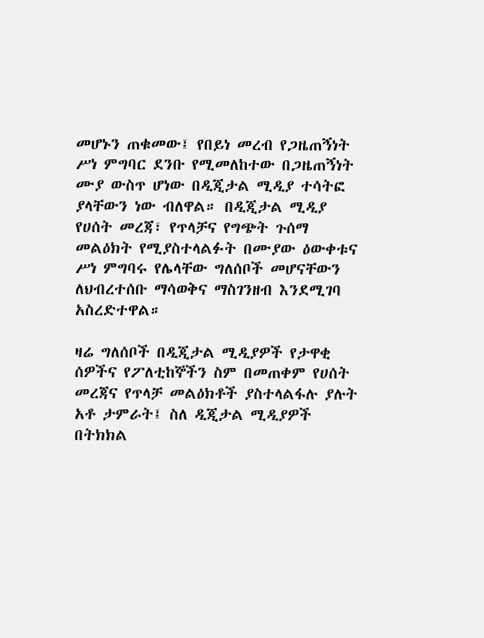መሆኑን ጠቁመው፤ የበይነ መረብ የጋዜጠኝነት ሥነ ምግባር ደንቡ የሚመለከተው በጋዜጠኝነት ሙያ ውስጥ ሆነው በዲጂታል ሚዲያ ተሳትፎ ያላቸውን ነው ብለዋል። በዲጂታል ሚዲያ የሀሰት መረጃ፣ የጥላቻና የግጭት ጉሰማ መልዕክት የሚያስተላልፉት በሙያው ዕውቀቱና ሥነ ምግባሩ የሌላቸው ግለሰቦች መሆናቸውን ለህብረተሰቡ ማሳወቅና ማስገንዘብ እንደሚገባ አስረድተዋል።

ዛሬ ግለሰቦች በዲጂታል ሚዲያዎች የታዋቂ ሰዎችና የፖለቲከኞችን ስም በመጠቀም የሀሰት መረጃና የጥላቻ መልዕክቶች ያስተላልፋሉ ያሉት አቶ ታምራት፤ ስለ ዲጂታል ሚዲያዎች በትክክል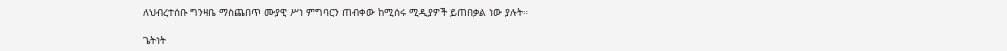ለህብረተሰቡ ግንዛቤ ማስጨበጥ ሙያዊ ሥነ ምግባርን ጠብቀው ከሚሰሩ ሚዲያዎች ይጠበቃል ነው ያሉት።

ጌትነት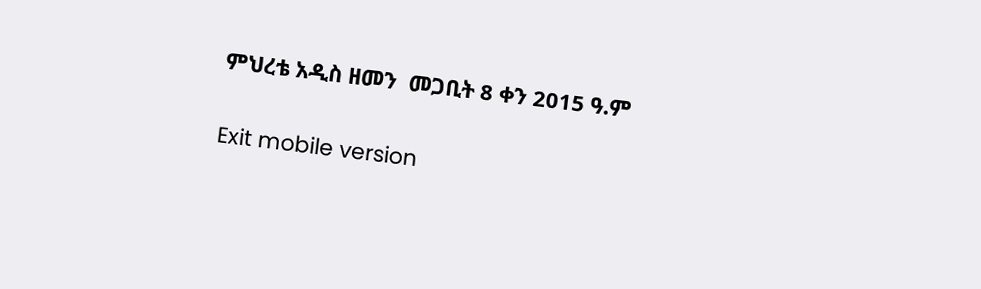ምህረቴ አዲስ ዘመን  መጋቢት 8 ቀን 2015 ዓ.ም

Exit mobile version